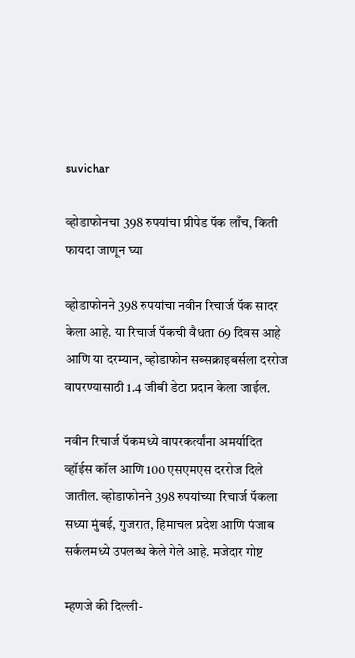suvichar

व्होडाफोनचा 398 रुपयांचा प्रीपेड पॅक लाँच, किती फायदा जाणून घ्या

व्होडाफोनने 398 रुपयांचा नवीन रिचार्ज पॅक सादर केला आहे. या रिचार्ज पॅकची वैधता 69 दिवस आहे आणि या दरम्यान, व्होडाफोन सब्सक्राइबर्सला दररोज वापरण्यासाठी 1.4 जीबी डेटा प्रदान केला जाईल.

नवीन रिचार्ज पॅकमध्ये वापरकर्त्यांना अमर्यादित व्हॉईस कॉल आणि 100 एसएमएस दररोज दिले जातील. व्होडाफोनने 398 रुपयांच्या रिचार्ज पॅकला सध्या मुंबई, गुजरात, हिमाचल प्रदेश आणि पंजाब सर्कलमध्ये उपलब्ध केले गेले आहे. मजेदार गोष्ट

म्हणजे की दिल्ली-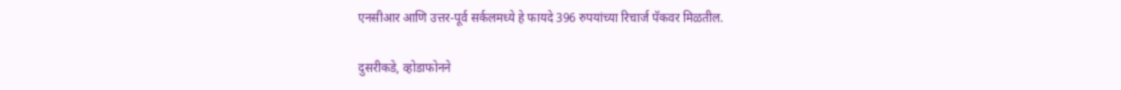एनसीआर आणि उत्तर-पूर्व सर्कलमध्ये हे फायदे 396 रुपयांच्या रिचार्ज पॅकवर मिळतील.

दुसरीकडे, व्होडाफोनने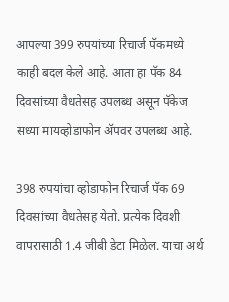आपल्या 399 रुपयांच्या रिचार्ज पॅकमध्ये काही बदल केले आहे. आता हा पॅक 84 दिवसांच्या वैधतेसह उपलब्ध असून पॅकेज सध्या मायव्होडाफोन ॲपवर उपलब्ध आहे.

398 रुपयांचा व्होडाफोन रिचार्ज पॅक 69 दिवसांच्या वैधतेसह येतो. प्रत्येक दिवशी वापरासाठी 1.4 जीबी डेटा मिळेल. याचा अर्थ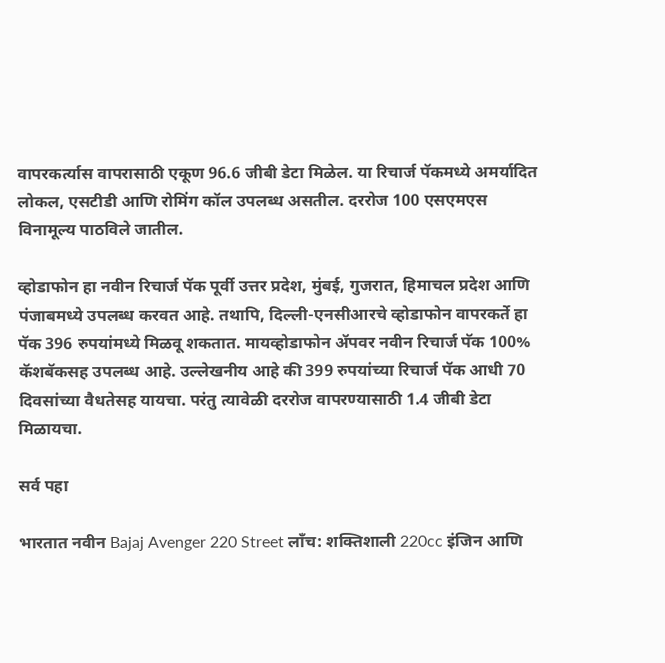वापरकर्त्यास वापरासाठी एकूण 96.6 जीबी डेटा मिळेल. या रिचार्ज पॅकमध्ये अमर्यादित लोकल, एसटीडी आणि रोमिंग कॉल उपलब्ध असतील. दररोज 100 एसएमएस विनामूल्य पाठविले जातील.

व्होडाफोन हा नवीन रिचार्ज पॅक पूर्वी उत्तर प्रदेश, मुंबई, गुजरात, हिमाचल प्रदेश आणि पंजाबमध्ये उपलब्ध करवत आहे. तथापि, दिल्ली-एनसीआरचे व्होडाफोन वापरकर्ते हा पॅक 396 रुपयांमध्ये मिळवू शकतात. मायव्होडाफोन ॲपवर नवीन रिचार्ज पॅक 100% कॅशबॅकसह उपलब्ध आहे. उल्लेखनीय आहे की 399 रुपयांच्या रिचार्ज पॅक आधी 70 दिवसांच्या वैधतेसह यायचा. परंतु त्यावेळी दररोज वापरण्यासाठी 1.4 जीबी डेटा मिळायचा.

सर्व पहा

भारतात नवीन Bajaj Avenger 220 Street लाँच: शक्तिशाली 220cc इंजिन आणि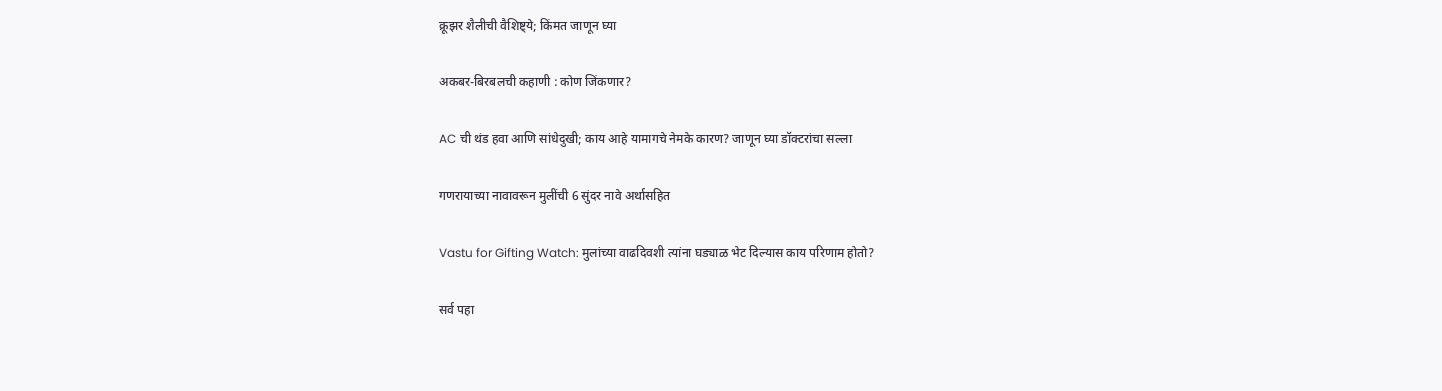क्रूझर शैलीची वैशिष्ट्ये; किंमत जाणून घ्या

अकबर-बिरबलची कहाणी : कोण जिंकणार?

AC ची थंड हवा आणि सांधेदुखी; काय आहे यामागचे नेमके कारण? जाणून घ्या डॉक्टरांचा सल्ला

गणरायाच्या नावावरून मुलींची 6 सुंदर नावे अर्थासहित

Vastu for Gifting Watch: मुलांच्या वाढदिवशी त्यांना घड्याळ भेट दिल्यास काय परिणाम होतो?

सर्व पहा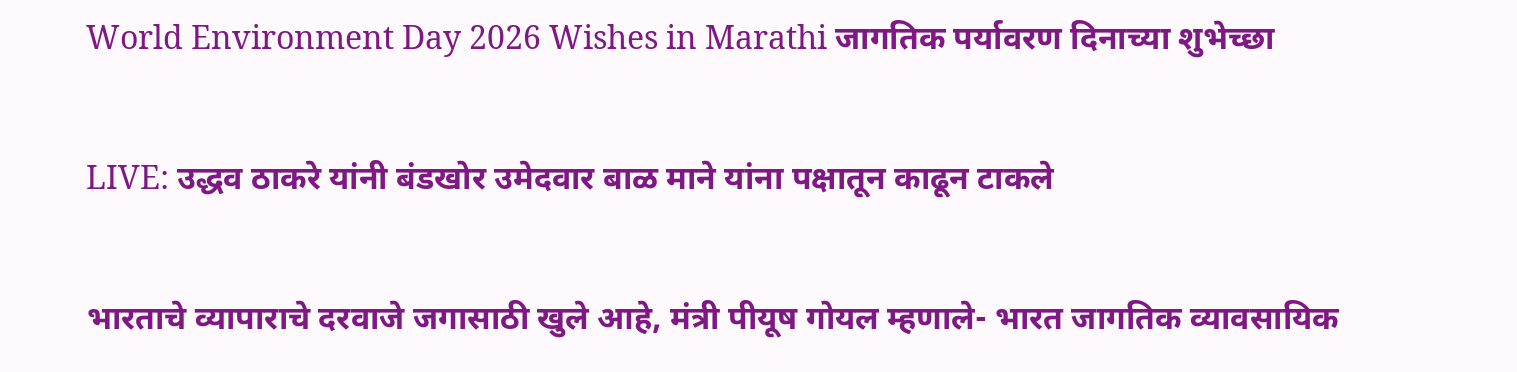World Environment Day 2026 Wishes in Marathi जागतिक पर्यावरण दिनाच्या शुभेच्छा

LIVE: उद्धव ठाकरे यांनी बंडखोर उमेदवार बाळ माने यांना पक्षातून काढून टाकले

भारताचे व्यापाराचे दरवाजे जगासाठी खुले आहे, मंत्री पीयूष गोयल म्हणाले- भारत जागतिक व्यावसायिक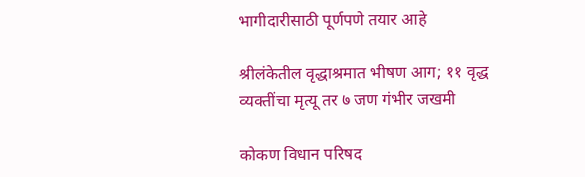भागीदारीसाठी पूर्णपणे तयार आहे

श्रीलंकेतील वृद्धाश्रमात भीषण आग; ११ वृद्ध व्यक्तींचा मृत्यू तर ७ जण गंभीर जखमी

कोकण विधान परिषद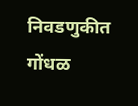निवडणुकीत गोंधळ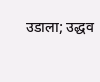उडाला; उद्धव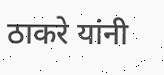ठाकरे यांनी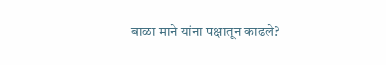बाळा माने यांना पक्षातून काढले?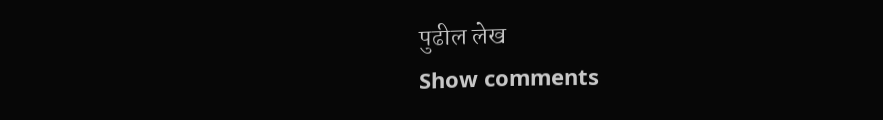पुढील लेख
Show comments